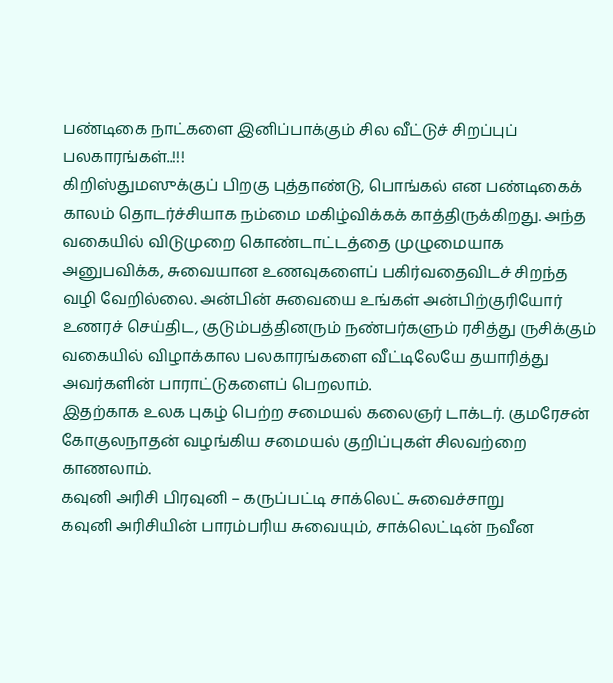பண்டிகை நாட்களை இனிப்பாக்கும் சில வீட்டுச் சிறப்புப் பலகாரங்கள்..!!!
கிறிஸ்துமஸுக்குப் பிறகு புத்தாண்டு, பொங்கல் என பண்டிகைக் காலம் தொடர்ச்சியாக நம்மை மகிழ்விக்கக் காத்திருக்கிறது. அந்த வகையில் விடுமுறை கொண்டாட்டத்தை முழுமையாக அனுபவிக்க, சுவையான உணவுகளைப் பகிர்வதைவிடச் சிறந்த வழி வேறில்லை. அன்பின் சுவையை உங்கள் அன்பிற்குரியோர் உணரச் செய்திட, குடும்பத்தினரும் நண்பர்களும் ரசித்து ருசிக்கும் வகையில் விழாக்கால பலகாரங்களை வீட்டிலேயே தயாரித்து அவர்களின் பாராட்டுகளைப் பெறலாம்.
இதற்காக உலக புகழ் பெற்ற சமையல் கலைஞர் டாக்டர். குமரேசன் கோகுலநாதன் வழங்கிய சமையல் குறிப்புகள் சிலவற்றை காணலாம்.
கவுனி அரிசி பிரவுனி – கருப்பட்டி சாக்லெட் சுவைச்சாறு
கவுனி அரிசியின் பாரம்பரிய சுவையும், சாக்லெட்டின் நவீன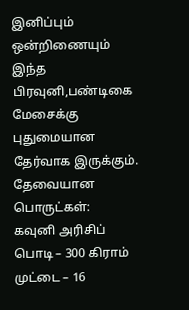இனிப்பும் ஒன்றிணையும் இந்த பிரவுனி,பண்டிகை மேசைக்கு புதுமையான தேர்வாக இருக்கும்.
தேவையான பொருட்கள்:
கவுனி அரிசிப் பொடி – 300 கிராம்
முட்டை – 16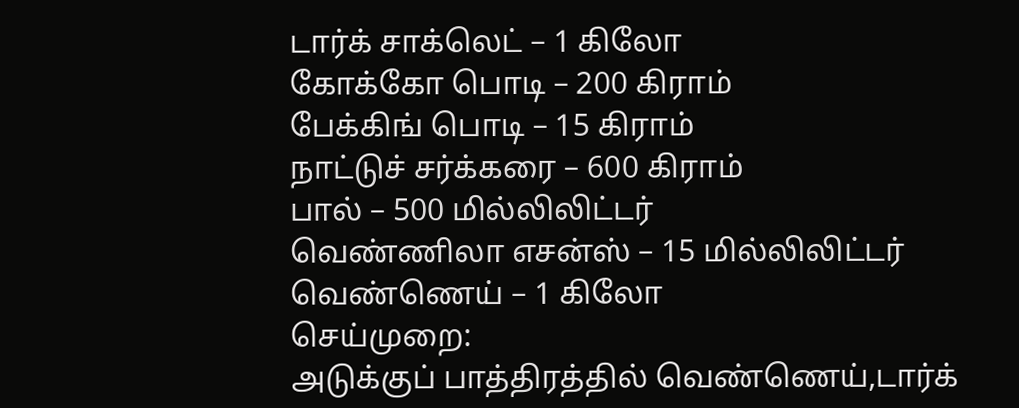டார்க் சாக்லெட் – 1 கிலோ
கோக்கோ பொடி – 200 கிராம்
பேக்கிங் பொடி – 15 கிராம்
நாட்டுச் சர்க்கரை – 600 கிராம்
பால் – 500 மில்லிலிட்டர்
வெண்ணிலா எசன்ஸ் – 15 மில்லிலிட்டர்
வெண்ணெய் – 1 கிலோ
செய்முறை:
அடுக்குப் பாத்திரத்தில் வெண்ணெய்,டார்க்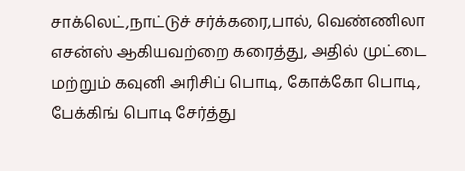சாக்லெட்,நாட்டுச் சர்க்கரை,பால், வெண்ணிலா எசன்ஸ் ஆகியவற்றை கரைத்து, அதில் முட்டை மற்றும் கவுனி அரிசிப் பொடி, கோக்கோ பொடி, பேக்கிங் பொடி சேர்த்து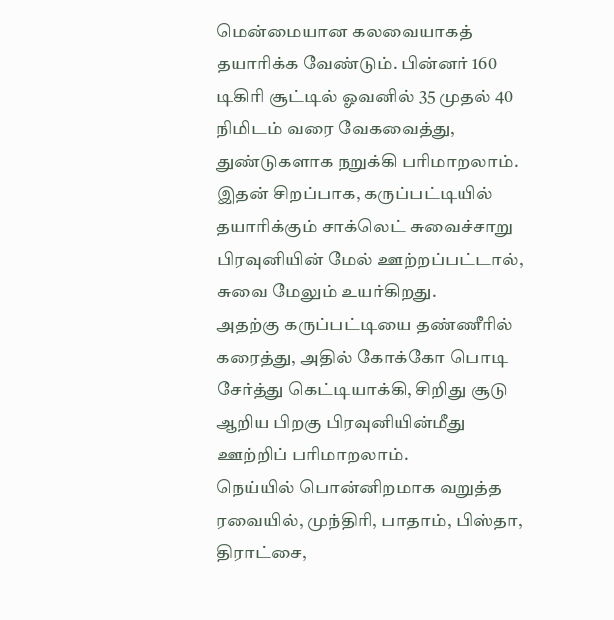மென்மையான கலவையாகத் தயாரிக்க வேண்டும். பின்னர் 160 டிகிரி சூட்டில் ஓவனில் 35 முதல் 40 நிமிடம் வரை வேகவைத்து, துண்டுகளாக நறுக்கி பரிமாறலாம்.
இதன் சிறப்பாக, கருப்பட்டியில் தயாரிக்கும் சாக்லெட் சுவைச்சாறு பிரவுனியின் மேல் ஊற்றப்பட்டால், சுவை மேலும் உயர்கிறது.
அதற்கு கருப்பட்டியை தண்ணீரில் கரைத்து, அதில் கோக்கோ பொடி சேர்த்து கெட்டியாக்கி, சிறிது சூடு ஆறிய பிறகு பிரவுனியின்மீது ஊற்றிப் பரிமாறலாம்.
நெய்யில் பொன்னிறமாக வறுத்த ரவையில், முந்திரி, பாதாம், பிஸ்தா, திராட்சை,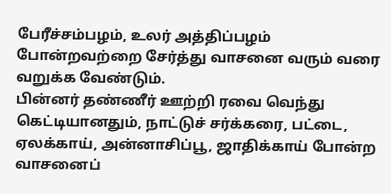பேரீச்சம்பழம், உலர் அத்திப்பழம் போன்றவற்றை சேர்த்து வாசனை வரும் வரை வறுக்க வேண்டும்.
பின்னர் தண்ணீர் ஊற்றி ரவை வெந்து கெட்டியானதும், நாட்டுச் சர்க்கரை, பட்டை, ஏலக்காய், அன்னாசிப்பூ, ஜாதிக்காய் போன்ற வாசனைப்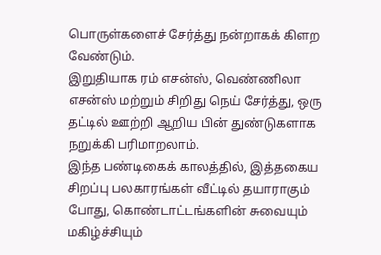பொருள்களைச் சேர்த்து நன்றாகக் கிளற வேண்டும்.
இறுதியாக ரம் எசன்ஸ், வெண்ணிலா எசன்ஸ் மற்றும் சிறிது நெய் சேர்த்து, ஒரு தட்டில் ஊற்றி ஆறிய பின் துண்டுகளாக நறுக்கி பரிமாறலாம்.
இந்த பண்டிகைக் காலத்தில், இத்தகைய சிறப்பு பலகாரங்கள் வீட்டில் தயாராகும் போது, கொண்டாட்டங்களின் சுவையும் மகிழ்ச்சியும்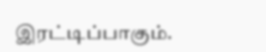இரட்டிப்பாகும்.